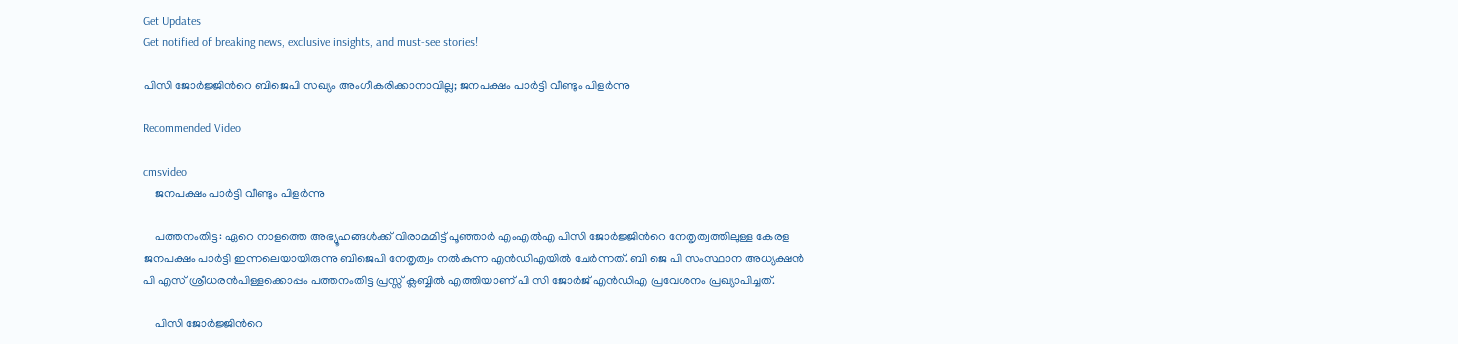Get Updates
Get notified of breaking news, exclusive insights, and must-see stories!

പിസി ജോര്‍ജ്ജിന്‍റെ ബിജെപി സഖ്യം അംഗീകരിക്കാനാവില്ല; ജനപക്ഷം പാര്‍ട്ടി വീണ്ടും പിളര്‍ന്നു

Recommended Video

cmsvideo
    ജനപക്ഷം പാര്‍ട്ടി വീണ്ടും പിളര്‍ന്നു

    പത്തനംതിട്ട: ഏറെ നാളത്തെ അഭ്യൂഹങ്ങള്‍ക്ക് വിരാമമിട്ട് പൂഞ്ഞാര്‍ എംഎല്‍എ പിസി ജോര്‍ജ്ജിന്‍റെ നേതൃത്വത്തിലുള്ള കേരള ജനപക്ഷം പാര്‍ട്ടി ഇന്നലെയായിരുന്നു ബിജെപി നേതൃത്വം നല്‍കുന്ന എന്‍ഡിഎയില്‍ ചേര്‍ന്നത്. ബി ജെ പി സംസ്ഥാന അധ്യക്ഷൻ പി എസ് ശ്രീധരൻപിള്ളക്കൊപ്പം പത്തനംതിട്ട പ്രസ്സ് ക്ലബ്ബിൽ എത്തിയാണ് പി സി ജോര്‍ജ് എന്‍ഡിഎ പ്രവേശനം പ്രഖ്യാപിച്ചത്.

    പിസി ജോര്‍ജ്ജിന്‍റെ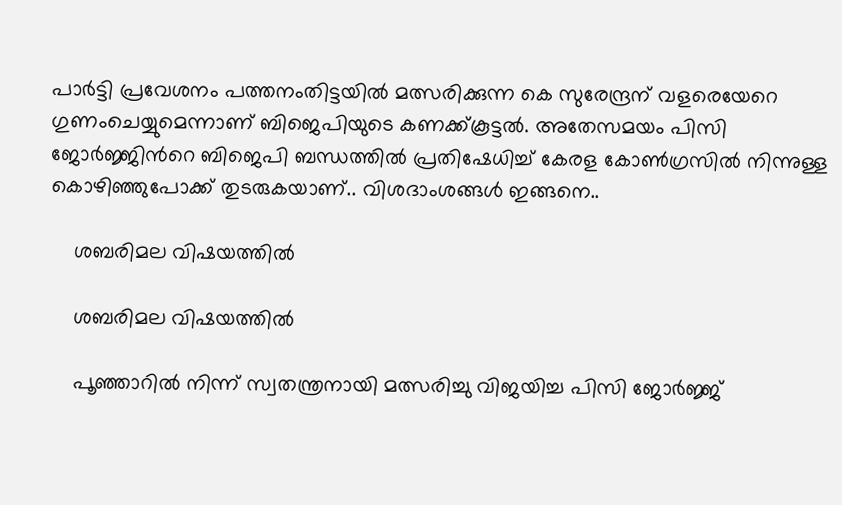പാര്‍ട്ടി പ്രവേശനം പത്തനംതിട്ടയില്‍ മത്സരിക്കുന്ന കെ സുരേന്ദ്രന് വളരെയേറെ ഗുണംചെയ്യുമെന്നാണ് ബിജെപിയുടെ കണക്ക്കൂട്ടല്‍. അതേസമയം പിസി ജോര്‍ജ്ജിന്‍റെ ബിജെപി ബന്ധത്തില്‍ പ്രതിഷേധിച്ച് കേരള കോണ്‍ഗ്രസില്‍ നിന്നുള്ള കൊഴിഞ്ഞുപോക്ക് തുടരുകയാണ്.. വിശദാംശങ്ങള്‍ ഇങ്ങനെ..

    ശബരിമല വിഷയത്തില്‍

    ശബരിമല വിഷയത്തില്‍

    പൂഞ്ഞാറില്‍ നിന്ന് സ്വതന്ത്രനായി മത്സരിച്ചു വിജയിച്ച പിസി ജോര്‍ജ്ജ്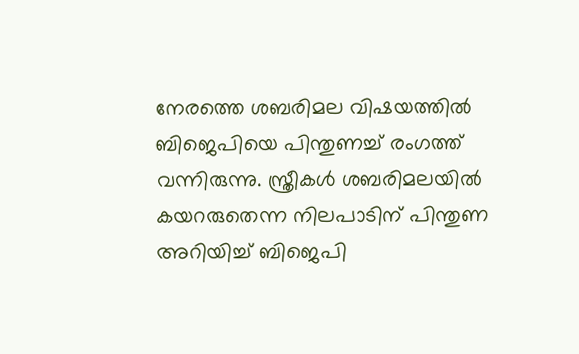നേരത്തെ ശബരിമല വിഷയത്തില്‍ ബിജെപിയെ പിന്തുണച്ച് രംഗത്ത് വന്നിരുന്നു. സ്ത്രീകള്‍ ശബരിമലയില്‍ കയറരുതെന്ന നിലപാടിന് പിന്തുണ അറിയിച്ച് ബിജെപി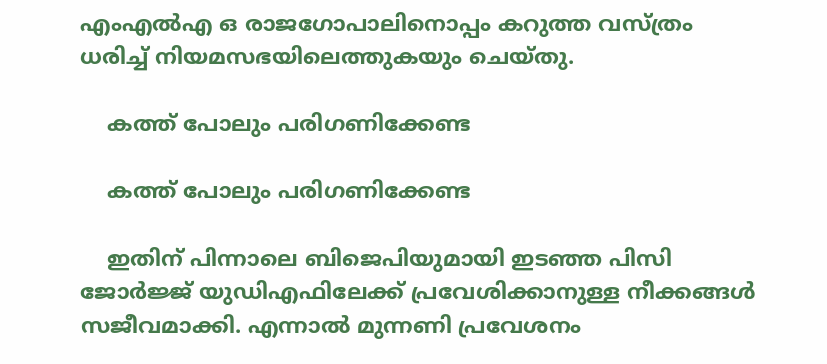എംഎല്‍എ ഒ രാജഗോപാലിനൊപ്പം കറുത്ത വസ്ത്രം ധരിച്ച് നിയമസഭയിലെത്തുകയും ചെയ്തു.

    കത്ത് പോലും പരിഗണിക്കേണ്ട

    കത്ത് പോലും പരിഗണിക്കേണ്ട

    ഇതിന് പിന്നാലെ ബിജെപിയുമായി ഇടഞ്ഞ പിസി ജോര്‍ജ്ജ് യുഡിഎഫിലേക്ക് പ്രവേശിക്കാനുള്ള നീക്കങ്ങള്‍ സജീവമാക്കി. എന്നാല്‍ മുന്നണി പ്രവേശനം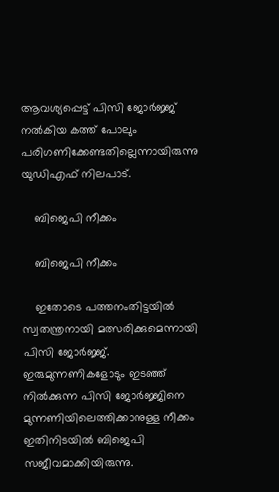ആവശ്യപ്പെട്ട് പിസി ജോര്‍ജ്ജ് നല്‍കിയ കത്ത് പോലും പരിഗണിക്കേണ്ടതില്ലെന്നായിരുന്നു യുഡിഎഫ് നിലപാട്.

    ബിജെപി നീക്കം

    ബിജെപി നീക്കം

    ഇതോടെ പത്തനംതിട്ടയില്‍ സ്വതന്ത്രനായി മത്സരിക്കുമെന്നായി പിസി ജോര്‍ജ്ജ്. ഇരുമുന്നണികളോടും ഇടഞ്ഞ് നില്‍ക്കുന്ന പിസി ജോര്‍ജ്ജിനെ മുന്നണിയിലെത്തിക്കാനുള്ള നീക്കം ഇതിനിടയില്‍ ബിജെപി സജീവമാക്കിയിരുന്നു.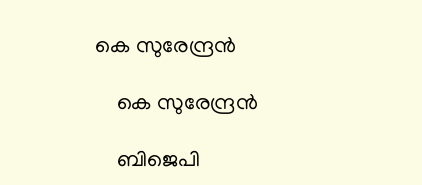കെ സുരേന്ദ്രന്‍

    കെ സുരേന്ദ്രന്‍

    ബിജെപി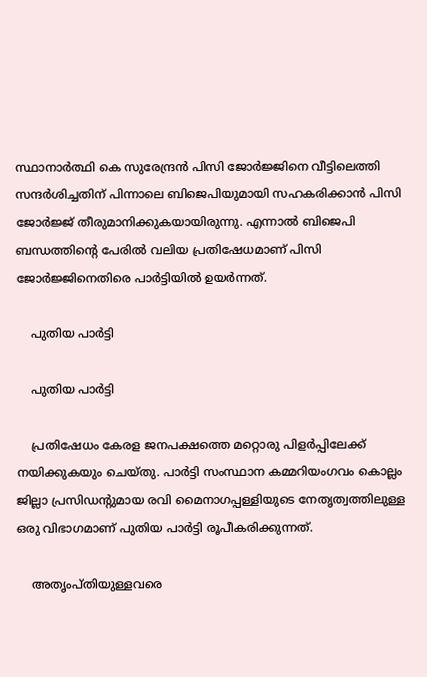സ്ഥാനാര്‍ത്ഥി കെ സുരേന്ദ്രന്‍ പിസി ജോര്‍ജ്ജിനെ വീട്ടിലെത്തി സന്ദര്‍ശിച്ചതിന് പിന്നാലെ ബിജെപിയുമായി സഹകരിക്കാന്‍ പിസി ജോര്‍ജ്ജ് തീരുമാനിക്കുകയായിരുന്നു. എന്നാല്‍ ബിജെപി ബന്ധത്തിന്‍റെ പേരില്‍ വലിയ പ്രതിഷേധമാണ് പിസി ജോര്‍ജ്ജിനെതിരെ പാര്‍ട്ടിയില്‍ ഉയര്‍ന്നത്.

    പുതിയ പാര്‍ട്ടി

    പുതിയ പാര്‍ട്ടി

    പ്രതിഷേധം കേരള ജനപക്ഷത്തെ മറ്റൊരു പിളര്‍പ്പിലേക്ക് നയിക്കുകയും ചെയ്തു. പാര്‍ട്ടി സംസ്ഥാന കമ്മറിയംഗവം കൊല്ലം ജില്ലാ പ്രസിഡന്റുമായ രവി മൈനാഗപ്പള്ളിയുടെ നേതൃത്വത്തിലുള്ള ഒരു വിഭാഗമാണ് പുതിയ പാര്‍ട്ടി രൂപീകരിക്കുന്നത്.

    അതൃംപ്തിയുള്ളവരെ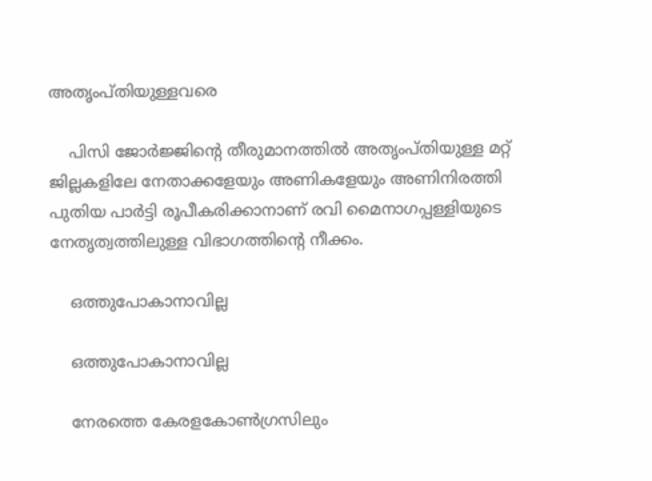അതൃംപ്തിയുള്ളവരെ

    പിസി ജോര്‍ജ്ജിന്‍റെ തീരുമാനത്തില്‍ അതൃംപ്തിയുള്ള മറ്റ് ജില്ലകളിലേ നേതാക്കളേയും അണികളേയും അണിനിരത്തി പുതിയ പാര്‍ട്ടി രൂപീകരിക്കാനാണ് രവി മൈനാഗപ്പള്ളിയുടെ നേതൃത്വത്തിലുള്ള വിഭാഗത്തിന്റെ നീക്കം.

    ഒത്തുപോകാനാവില്ല

    ഒത്തുപോകാനാവില്ല

    നേരത്തെ കേരളകോണ്‍ഗ്രസിലും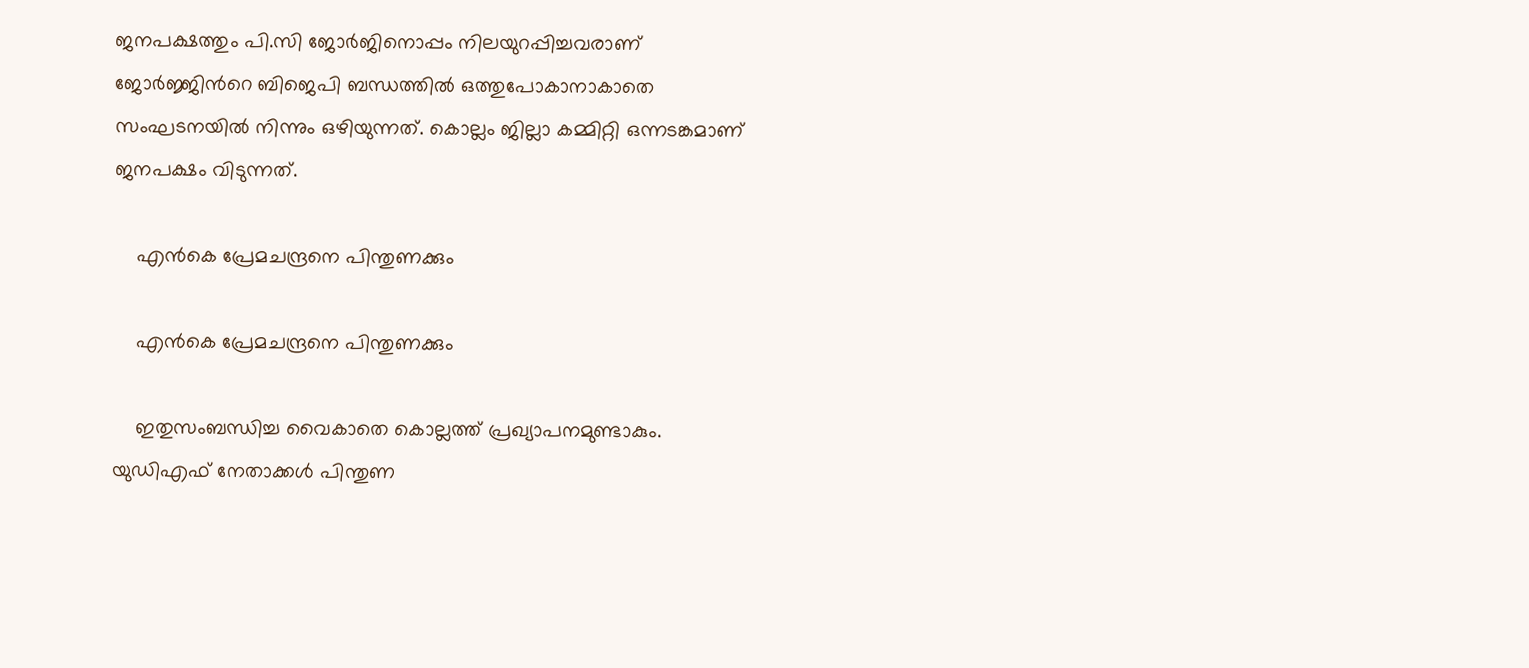ജനപക്ഷത്തും പി.സി ജോര്‍ജിനൊപ്പം നിലയുറപ്പിച്ചവരാണ് ജോര്‍ജ്ജിന്‍റെ ബിജെപി ബന്ധത്തില്‍ ഒത്തുപോകാനാകാതെ സംഘടനയില്‍ നിന്നും ഒഴിയുന്നത്. കൊല്ലം ജില്ലാ കമ്മിറ്റി ഒന്നടങ്കമാണ് ജനപക്ഷം വിടുന്നത്.

    എന്‍കെ പ്രേമചന്ദ്രനെ പിന്തുണക്കും

    എന്‍കെ പ്രേമചന്ദ്രനെ പിന്തുണക്കും

    ഇതുസംബന്ധിച്ച വൈകാതെ കൊല്ലത്ത് പ്രഖ്യാപനമുണ്ടാകും. യുഡിഎഫ് നേതാക്കള്‍ പിന്തുണ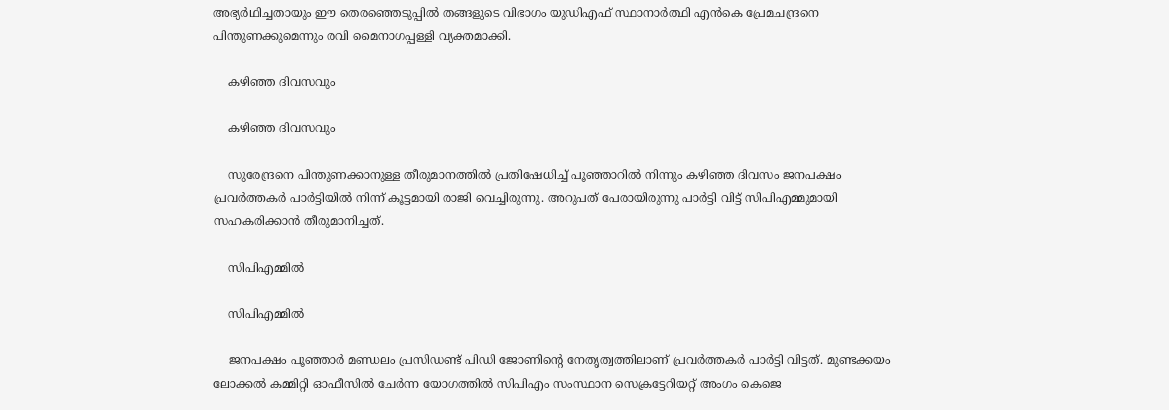അഭ്യര്‍ഥിച്ചതായും ഈ തെരഞ്ഞെടുപ്പില്‍ തങ്ങളുടെ വിഭാഗം യുഡിഎഫ് സ്ഥാനാര്‍ത്ഥി എന്‍കെ പ്രേമചന്ദ്രനെ പിന്തുണക്കുമെന്നും രവി മൈനാഗപ്പള്ളി വ്യക്തമാക്കി.

    കഴിഞ്ഞ ദിവസവും

    കഴിഞ്ഞ ദിവസവും

    സുരേന്ദ്രനെ പിന്തുണക്കാനുള്ള തീരുമാനത്തില്‍ പ്രതിഷേധിച്ച് പൂഞ്ഞാറില്‍ നിന്നും കഴിഞ്ഞ ദിവസം ജനപക്ഷം പ്രവര്‍ത്തകര്‍ പാര്‍ട്ടിയില്‍ നിന്ന് കൂട്ടമായി രാജി വെച്ചിരുന്നു. അറുപത് പേരായിരുന്നു പാര്‍ട്ടി വിട്ട് സിപിഎമ്മുമായി സഹകരിക്കാന്‍ തീരുമാനിച്ചത്.

    സിപിഎമ്മില്‍

    സിപിഎമ്മില്‍

    ജനപക്ഷം പൂഞ്ഞാര്‍ മണ്ഡലം പ്രസിഡണ്ട് പിഡി ജോണിന്റെ നേതൃത്വത്തിലാണ് പ്രവര്‍ത്തകര്‍ പാര്‍ട്ടി വിട്ടത്. മുണ്ടക്കയം ലോക്കല്‍ കമ്മിറ്റി ഓഫീസില്‍ ചേര്‍ന്ന യോഗത്തില്‍ സിപിഎം സംസ്ഥാന സെക്രട്ടേറിയറ്റ് അംഗം കെജെ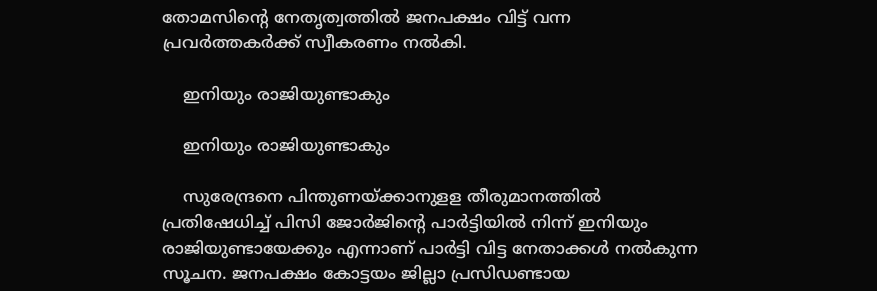തോമസിന്റെ നേതൃത്വത്തില്‍ ജനപക്ഷം വിട്ട് വന്ന പ്രവര്‍ത്തകര്‍ക്ക് സ്വീകരണം നല്‍കി.

    ഇനിയും രാജിയുണ്ടാകും

    ഇനിയും രാജിയുണ്ടാകും

    സുരേന്ദ്രനെ പിന്തുണയ്ക്കാനുളള തീരുമാനത്തില്‍ പ്രതിഷേധിച്ച് പിസി ജോര്‍ജിന്റെ പാര്‍ട്ടിയില്‍ നിന്ന് ഇനിയും രാജിയുണ്ടായേക്കും എന്നാണ് പാര്‍ട്ടി വിട്ട നേതാക്കള്‍ നല്‍കുന്ന സൂചന. ജനപക്ഷം കോട്ടയം ജില്ലാ പ്രസിഡണ്ടായ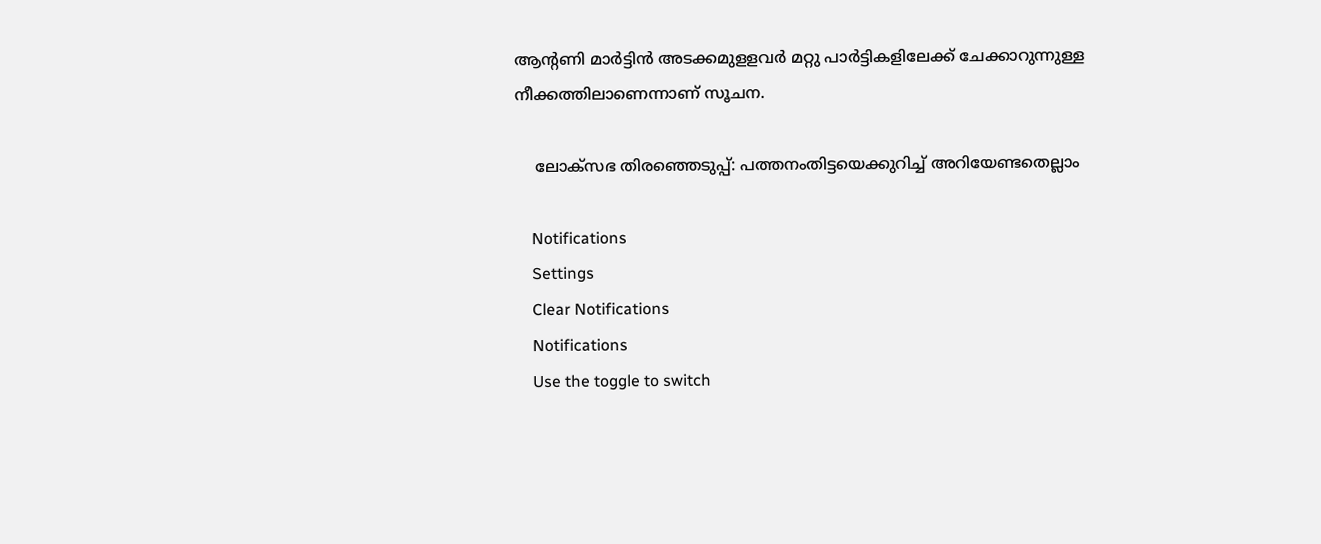ആന്റണി മാര്‍ട്ടിന്‍ അടക്കമുളളവര്‍ മറ്റു പാര്‍ട്ടികളിലേക്ക് ചേക്കാറുന്നുള്ള നീക്കത്തിലാണെന്നാണ് സൂചന.

    ലോക്സഭ തിരഞ്ഞെടുപ്പ്: പത്തനംതിട്ടയെക്കുറിച്ച് അറിയേണ്ടതെല്ലാം

    Notifications
    Settings
    Clear Notifications
    Notifications
    Use the toggle to switch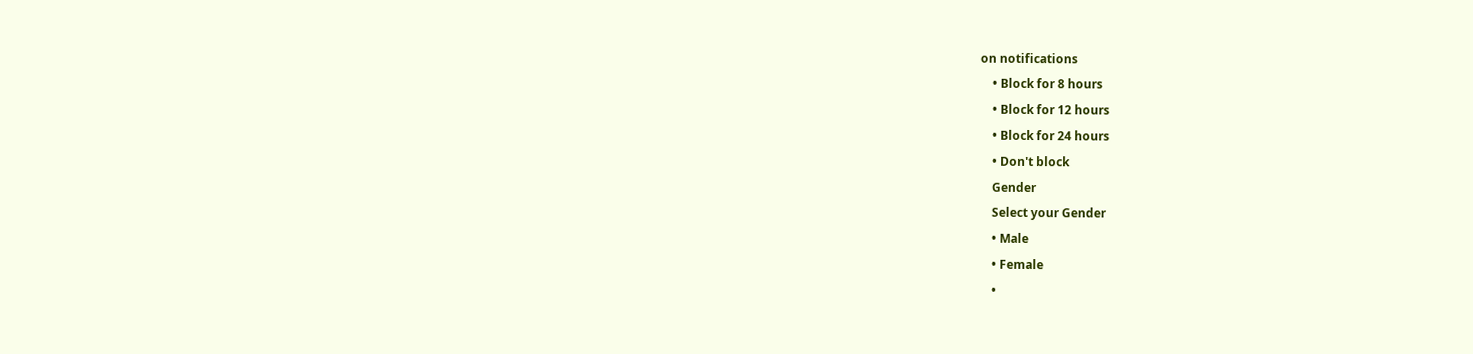on notifications
    • Block for 8 hours
    • Block for 12 hours
    • Block for 24 hours
    • Don't block
    Gender
    Select your Gender
    • Male
    • Female
    •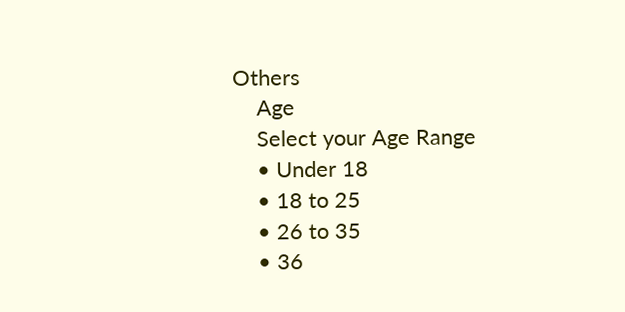Others
    Age
    Select your Age Range
    • Under 18
    • 18 to 25
    • 26 to 35
    • 36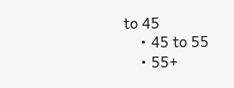to 45
    • 45 to 55
    • 55+